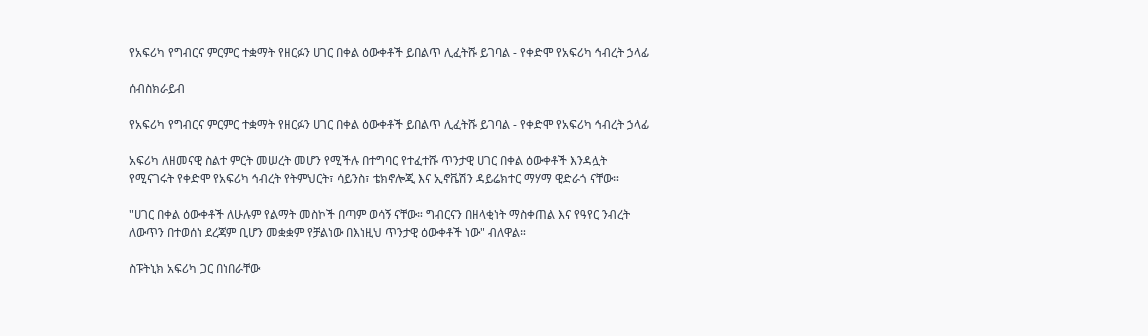የአፍሪካ የግብርና ምርምር ተቋማት የዘርፉን ሀገር በቀል ዕውቀቶች ይበልጥ ሊፈትሹ ይገባል - የቀድሞ የአፍሪካ ኅብረት ኃላፊ

ሰብስክራይብ

የአፍሪካ የግብርና ምርምር ተቋማት የዘርፉን ሀገር በቀል ዕውቀቶች ይበልጥ ሊፈትሹ ይገባል - የቀድሞ የአፍሪካ ኅብረት ኃላፊ

አፍሪካ ለዘመናዊ ስልተ ምርት መሠረት መሆን የሚችሉ በተግባር የተፈተሹ ጥንታዊ ሀገር በቀል ዕውቀቶች እንዳሏት የሚናገሩት የቀድሞ የአፍሪካ ኅብረት የትምህርት፣ ሳይንስ፣ ቴክኖሎጂ እና ኢኖቬሽን ዳይሬክተር ማሃማ ዊድራጎ ናቸው።

"ሀገር በቀል ዕውቀቶች ለሁሉም የልማት መስኮች በጣም ወሳኝ ናቸው። ግብርናን በዘላቂነት ማስቀጠል እና የዓየር ንብረት ለውጥን በተወሰነ ደረጃም ቢሆን መቋቋም የቻልነው በእነዚህ ጥንታዊ ዕውቀቶች ነው" ብለዋል።

ስፑትኒክ አፍሪካ ጋር በነበራቸው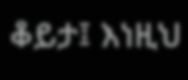ቆይታ፤ እነዚህ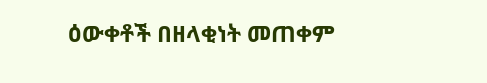ዕውቀቶች በዘላቂነት መጠቀም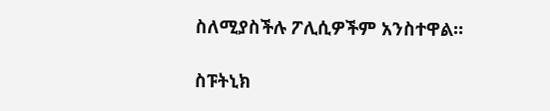ስለሚያስችሉ ፖሊሲዎችም አንስተዋል።

ስፑትኒክ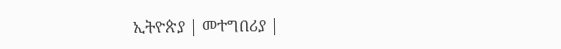ኢትዮጵያ | መተግበሪያ |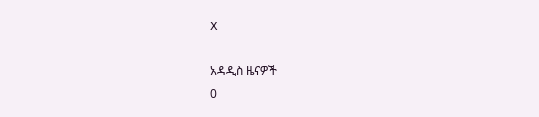X

አዳዲስ ዜናዎች
0